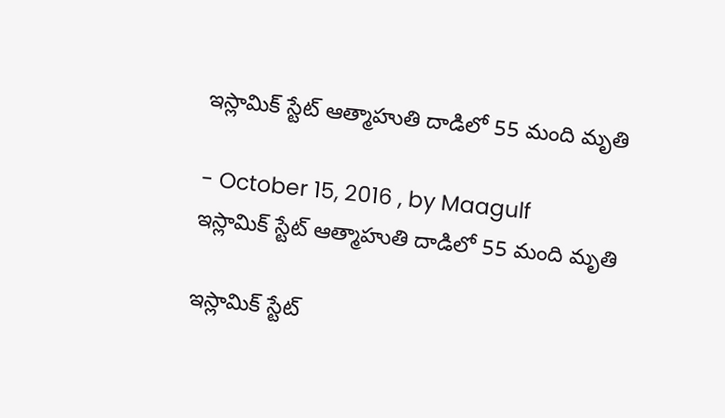ఇస్లామిక్ స్టేట్ ఆత్మాహుతి దాడిలో 55 మంది మృతి

- October 15, 2016 , by Maagulf
ఇస్లామిక్ స్టేట్ ఆత్మాహుతి దాడిలో 55 మంది మృతి

ఇస్లామిక్ స్టేట్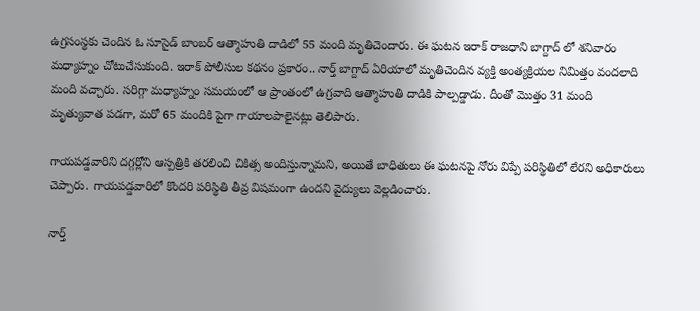ఉగ్రసంస్థకు చెందిన ఓ సూసైడ్ బాంబర్ ఆత్మాహుతి దాడిలో 55 మంది మృతిచెందారు. ఈ ఘటన ఇరాక్ రాజధాని బాగ్దాద్ లో శనివారం మధ్యాహ్నం చోటుచేసుకుంది. ఇరాక్ పోలీసుల కథనం ప్రకారం.. నార్త్ బాగ్దాద్ ఏరియాలో మృతిచెందిన వ్యక్తి అంత్యక్రియల నిమిత్తం వందలాది మంది వచ్చారు. సరిగ్గా మధ్యాహ్నం సమయంలో ఆ ప్రాంతంలో ఉగ్రవాది ఆత్మాహుతి దాడికి పాల్పడ్డాడు. దీంతో మొత్తం 31 మంది మృత్యువాత పడగా, మరో 65 మందికి పైగా గాయాలపాలైనట్లు తెలిపారు.

గాయపడ్డవారిని దగ్గర్లోని ఆస్పత్రికి తరలించి చికిత్స అందిస్తున్నామని, అయితే బాధితులు ఈ ఘటనపై నోరు విప్పే పరిస్థితిలో లేరని అధికారులు చెప్పారు. గాయపడ్డవారిలో కొందరి పరిస్థితి తీవ్ర విషమంగా ఉందని వైద్యులు వెల్లడించారు.

నార్త్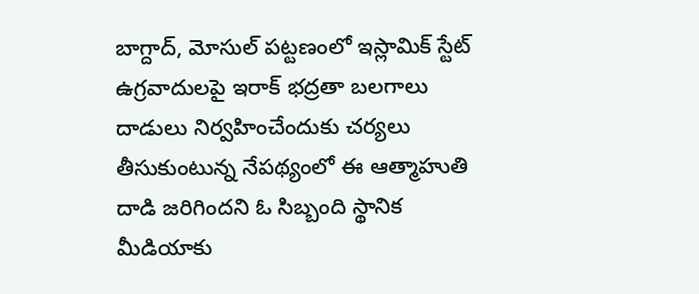బాగ్దాద్, మోసుల్ పట్టణంలో ఇస్లామిక్ స్టేట్ ఉగ్రవాదులపై ఇరాక్ భద్రతా బలగాలు దాడులు నిర్వహించేందుకు చర్యలు తీసుకుంటున్న నేపథ్యంలో ఈ ఆత్మాహుతి దాడి జరిగిందని ఓ సిబ్బంది స్థానిక మీడియాకు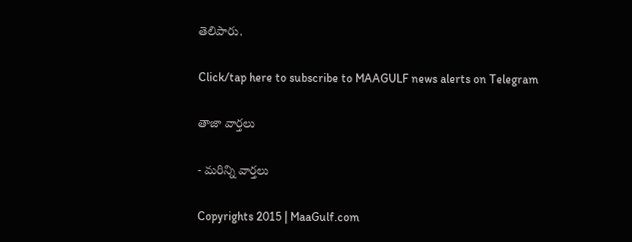తెలిపారు.

Click/tap here to subscribe to MAAGULF news alerts on Telegram

తాజా వార్తలు

- మరిన్ని వార్తలు

Copyrights 2015 | MaaGulf.com